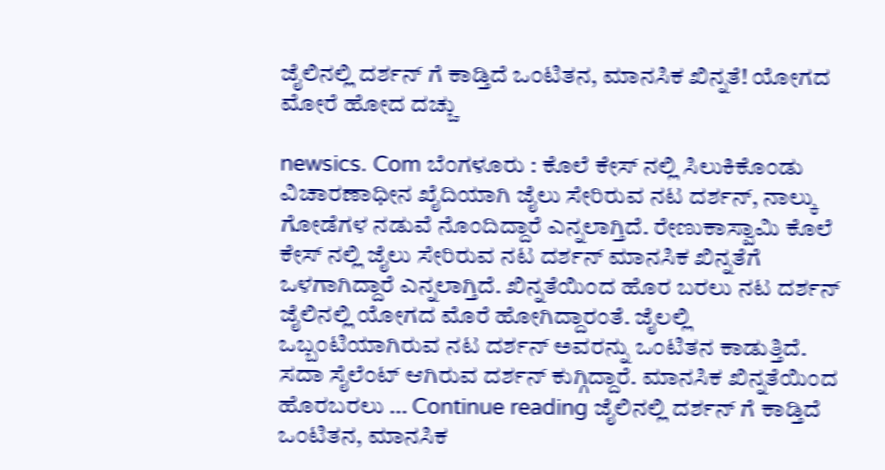ಜೈಲಿನಲ್ಲಿ ದರ್ಶನ್ ಗೆ ಕಾಡ್ತಿದೆ ಒಂಟಿತನ, ಮಾನಸಿಕ ಖಿನ್ನತೆ! ಯೋಗದ ಮೋರೆ ಹೋದ ದಚ್ಚು

newsics. Com ಬೆಂಗಳೂರು : ಕೊಲೆ ಕೇಸ್ ನಲ್ಲಿ ಸಿಲುಕಿಕೊಂಡು ವಿಚಾರಣಾಧೀನ ಖೈದಿಯಾಗಿ ಜೈಲು ಸೇರಿರುವ ನಟ ದರ್ಶನ್, ನಾಲ್ಕು ಗೋಡೆಗಳ ನಡುವೆ ನೊಂದಿದ್ದಾರೆ ಎನ್ನಲಾಗ್ತಿದೆ. ರೇಣುಕಾಸ್ವಾಮಿ ಕೊಲೆ ಕೇಸ್ ನಲ್ಲಿ ಜೈಲು ಸೇರಿರುವ ನಟ ದರ್ಶನ್ ಮಾನಸಿಕ ಖಿನ್ನತೆಗೆ ಒಳಗಾಗಿದ್ದಾರೆ ಎನ್ನಲಾಗ್ತಿದೆ. ಖಿನ್ನತೆಯಿಂದ ಹೊರ ಬರಲು ನಟ ದರ್ಶನ್ ಜೈಲಿನಲ್ಲಿ ಯೋಗದ ಮೊರೆ ಹೋಗಿದ್ದಾರಂತೆ. ಜೈಲಲ್ಲಿ ಒಬ್ಬಂಟಿಯಾಗಿರುವ ನಟ ದರ್ಶನ್ ಅವರನ್ನು ಒಂಟಿತನ ಕಾಡುತ್ತಿದೆ. ಸದಾ ಸೈಲೆಂಟ್ ಆಗಿರುವ ದರ್ಶನ್ ಕುಗ್ಗಿದ್ದಾರೆ. ಮಾನಸಿಕ ಖಿನ್ನತೆಯಿಂದ ಹೊರಬರಲು … Continue reading ಜೈಲಿನಲ್ಲಿ ದರ್ಶನ್ ಗೆ ಕಾಡ್ತಿದೆ ಒಂಟಿತನ, ಮಾನಸಿಕ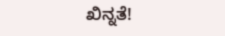ಖಿನ್ನತೆ!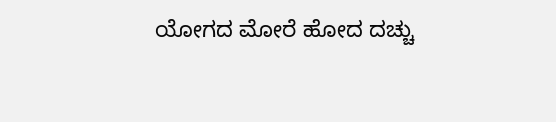ಯೋಗದ ಮೋರೆ ಹೋದ ದಚ್ಚು